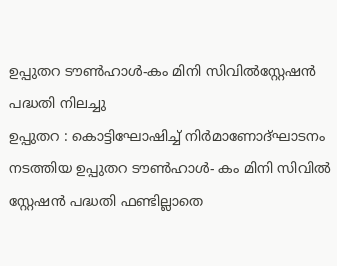ഉപ്പുതറ ടൗൺഹാൾ-കം മിനി സിവിൽസ്റ്റേഷൻ പദ്ധതി നിലച്ചു
ഉപ്പുതറ : കൊട്ടിഘോഷിച്ച് നിർമാണോദ്ഘാടനം നടത്തിയ ഉപ്പുതറ ടൗൺഹാൾ- കം മിനി സിവിൽ സ്റ്റേഷൻ പദ്ധതി ഫണ്ടില്ലാതെ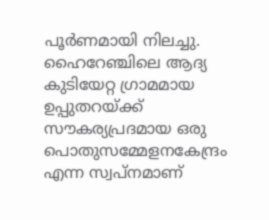പൂർണമായി നിലച്ചു.
ഹൈറേഞ്ചിലെ ആദ്യ കുടിയേറ്റ ഗ്രാമമായ ഉപ്പുതറയ്ക്ക് സൗകര്യപ്രദമായ ഒരു പൊതുസമ്മേളനകേന്ദ്രം എന്ന സ്വപ്നമാണ്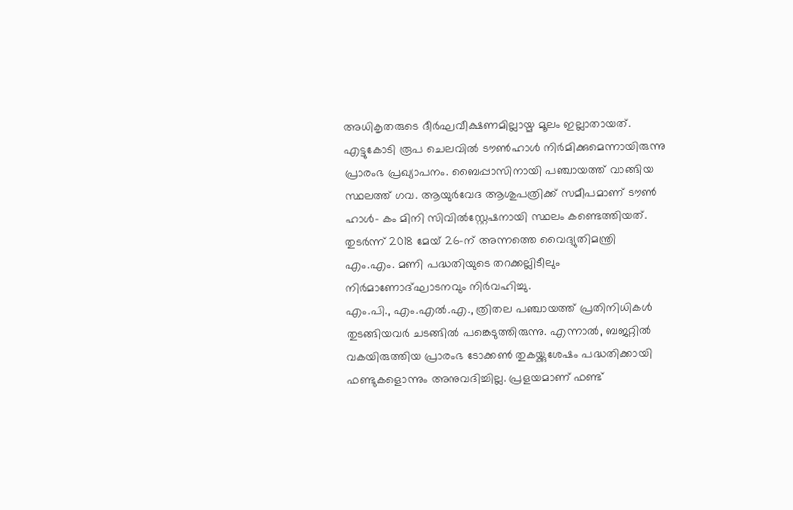അധികൃതരുടെ ദീർഘവീക്ഷണമില്ലായ്മ മൂലം ഇല്ലാതായത്.
എട്ടുകോടി രൂപ ചെലവിൽ ടൗൺഹാൾ നിർമിക്കുമെന്നായിരുന്നു പ്രാരംഭ പ്രഖ്യാപനം. ബൈപ്പാസിനായി പഞ്ചായത്ത് വാങ്ങിയ സ്ഥലത്ത് ഗവ. ആയുർവേദ ആശുപത്രിക്ക് സമീപമാണ് ടൗൺ ഹാൾ- കം മിനി സിവിൽസ്റ്റേഷനായി സ്ഥലം കണ്ടെത്തിയത്. തുടർന്ന് 2018 മേയ് 26-ന് അന്നത്തെ വൈദ്യുതിമന്ത്രി എം.എം. മണി പദ്ധതിയുടെ തറക്കല്ലിടീലും നിർമാണോദ്ഘാടനവും നിർവഹിച്ചു.
എം.പി., എം.എൽ.എ., ത്രിതല പഞ്ചായത്ത് പ്രതിനിധികൾ തുടങ്ങിയവർ ചടങ്ങിൽ പങ്കെടുത്തിരുന്നു. എന്നാൽ, ബജറ്റിൽ വകയിരുത്തിയ പ്രാരംഭ ടോക്കൺ തുകയ്ക്കുശേഷം പദ്ധതിക്കായി ഫണ്ടുകളൊന്നും അനുവദിച്ചില്ല. പ്രളയമാണ് ഫണ്ട്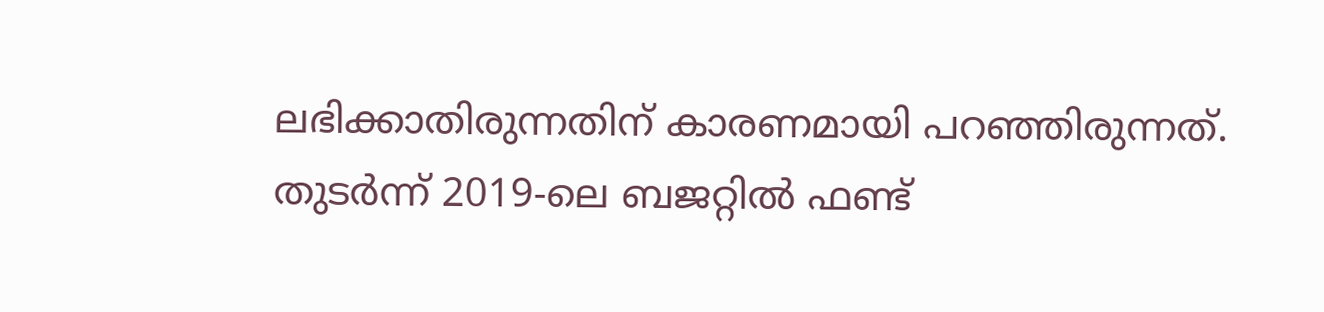ലഭിക്കാതിരുന്നതിന് കാരണമായി പറഞ്ഞിരുന്നത്.
തുടർന്ന് 2019-ലെ ബജറ്റിൽ ഫണ്ട്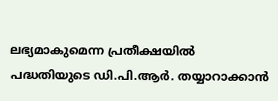ലഭ്യമാകുമെന്ന പ്രതീക്ഷയിൽ പദ്ധതിയുടെ ഡി.പി.ആർ. തയ്യാറാക്കാൻ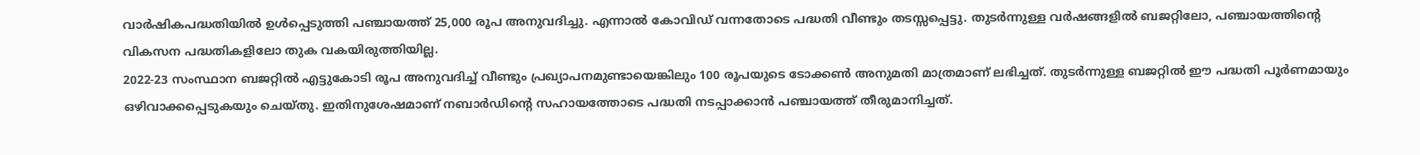വാർഷികപദ്ധതിയിൽ ഉൾപ്പെടുത്തി പഞ്ചായത്ത് 25,000 രൂപ അനുവദിച്ചു. എന്നാൽ കോവിഡ് വന്നതോടെ പദ്ധതി വീണ്ടും തടസ്സപ്പെട്ടു. തുടർന്നുള്ള വർഷങ്ങളിൽ ബജറ്റിലോ, പഞ്ചായത്തിന്റെ വികസന പദ്ധതികളിലോ തുക വകയിരുത്തിയില്ല.
2022-23 സംസ്ഥാന ബജറ്റിൽ എട്ടുകോടി രൂപ അനുവദിച്ച് വീണ്ടും പ്രഖ്യാപനമുണ്ടായെങ്കിലും 100 രൂപയുടെ ടോക്കൺ അനുമതി മാത്രമാണ് ലഭിച്ചത്. തുടർന്നുള്ള ബജറ്റിൽ ഈ പദ്ധതി പൂർണമായും ഒഴിവാക്കപ്പെടുകയും ചെയ്തു. ഇതിനുശേഷമാണ് നബാർഡിന്റെ സഹായത്തോടെ പദ്ധതി നടപ്പാക്കാൻ പഞ്ചായത്ത് തീരുമാനിച്ചത്.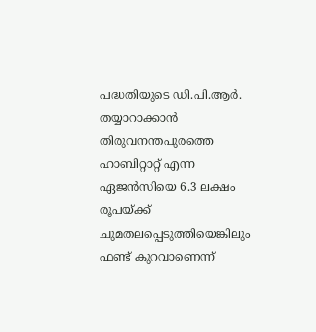പദ്ധതിയുടെ ഡി.പി.ആർ. തയ്യാറാക്കാൻ തിരുവനന്തപുരത്തെ ഹാബിറ്റാറ്റ് എന്ന ഏജൻസിയെ 6.3 ലക്ഷം രൂപയ്ക്ക് ചുമതലപ്പെടുത്തിയെങ്കിലും ഫണ്ട് കുറവാണെന്ന്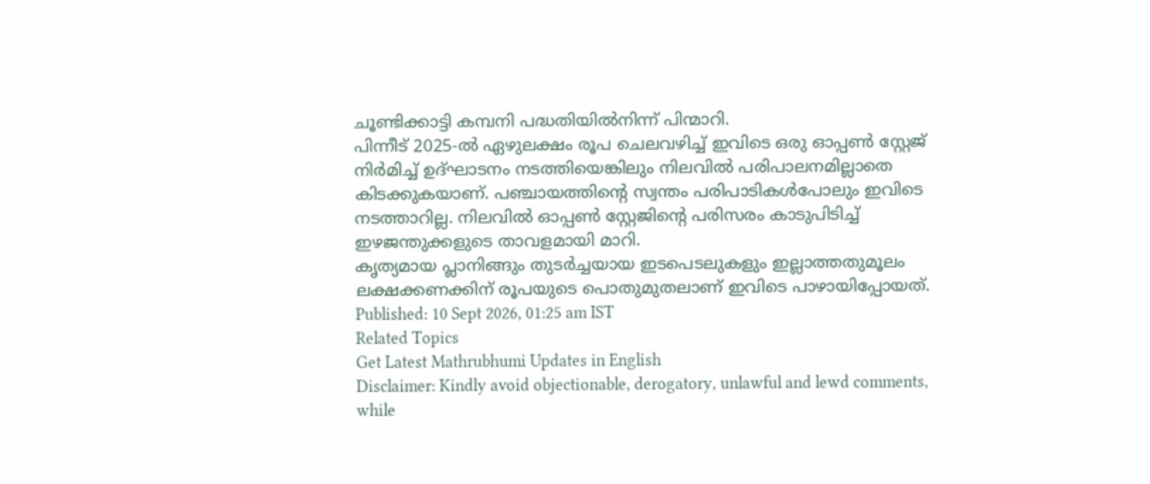ചൂണ്ടിക്കാട്ടി കമ്പനി പദ്ധതിയിൽനിന്ന് പിന്മാറി.
പിന്നീട് 2025-ൽ ഏഴുലക്ഷം രൂപ ചെലവഴിച്ച് ഇവിടെ ഒരു ഓപ്പൺ സ്റ്റേജ് നിർമിച്ച് ഉദ്ഘാടനം നടത്തിയെങ്കിലും നിലവിൽ പരിപാലനമില്ലാതെ കിടക്കുകയാണ്. പഞ്ചായത്തിന്റെ സ്വന്തം പരിപാടികൾപോലും ഇവിടെ നടത്താറില്ല. നിലവിൽ ഓപ്പൺ സ്റ്റേജിന്റെ പരിസരം കാടുപിടിച്ച് ഇഴജന്തുക്കളുടെ താവളമായി മാറി.
കൃത്യമായ പ്ലാനിങ്ങും തുടർച്ചയായ ഇടപെടലുകളും ഇല്ലാത്തതുമൂലം ലക്ഷക്കണക്കിന് രൂപയുടെ പൊതുമുതലാണ് ഇവിടെ പാഴായിപ്പോയത്.
Published: 10 Sept 2026, 01:25 am IST
Related Topics
Get Latest Mathrubhumi Updates in English
Disclaimer: Kindly avoid objectionable, derogatory, unlawful and lewd comments, while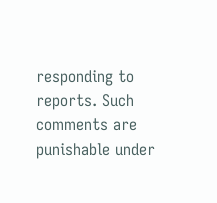responding to reports. Such comments are punishable under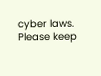cyber laws. Please keep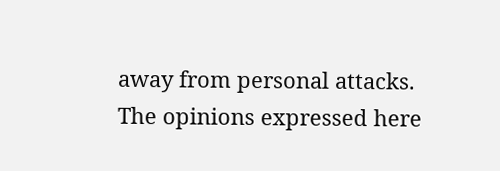away from personal attacks. The opinions expressed here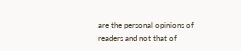are the personal opinions of readers and not that of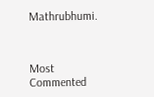Mathrubhumi.



Most Commented